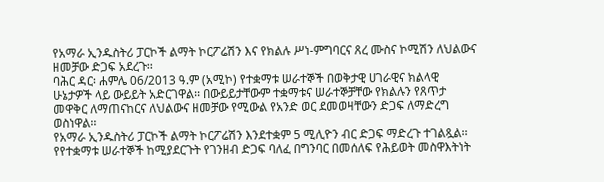የአማራ ኢንዱስትሪ ፓርኮች ልማት ኮርፖሬሽን እና የክልሉ ሥነ-ምግባርና ጸረ ሙስና ኮሚሽን ለህልውና ዘመቻው ድጋፍ አደረጉ፡፡
ባሕር ዳር፡ ሐምሌ 06/2013 ዓ.ም (አሚኮ) የተቋማቱ ሠራተኞች በወቅታዊ ሀገራዊና ክልላዊ ሁኔታዎች ላይ ውይይት አድርገዋል፡፡ በውይይታቸውም ተቋማቱና ሠራተኞቻቸው የክልሉን የጸጥታ መዋቅር ለማጠናከርና ለህልውና ዘመቻው የሚውል የአንድ ወር ደመወዛቸውን ድጋፍ ለማድረግ ወስነዋል፡፡
የአማራ ኢንዱስትሪ ፓርኮች ልማት ኮርፖሬሽን እንደተቋም 5 ሚሊዮን ብር ድጋፍ ማድረጉ ተገልጿል፡፡
የየተቋማቱ ሠራተኞች ከሚያደርጉት የገንዘብ ድጋፍ ባለፈ በግንባር በመሰለፍ የሕይወት መስዋእትነት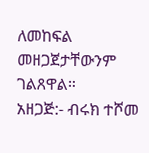ለመከፍል መዘጋጀታቸውንም ገልጸዋል።
አዘጋጅ:- ብሩክ ተሾመ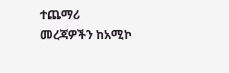ተጨማሪ መረጃዎችን ከአሚኮ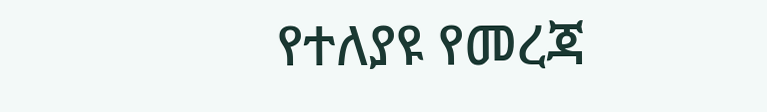የተለያዩ የመረጃ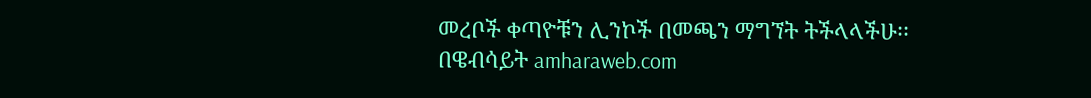መረቦች ቀጣዮቹን ሊንኮች በመጫን ማግኘት ትችላላችሁ፡፡
በዌብሳይት amharaweb.com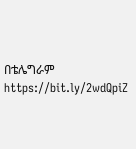በቴሌግራም https://bit.ly/2wdQpiZ